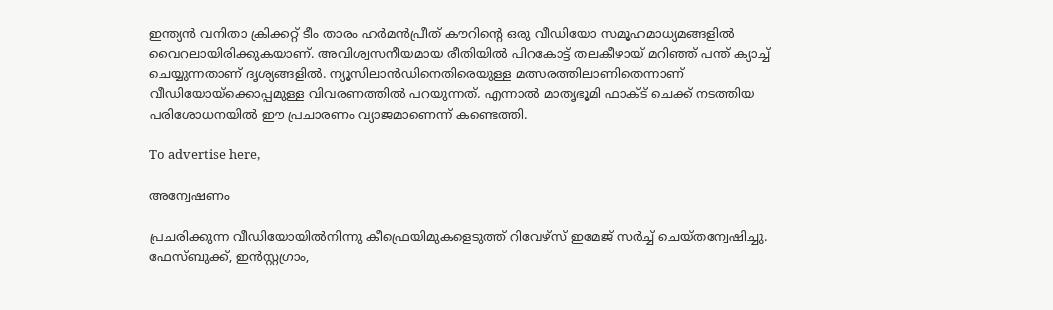ഇന്ത്യൻ വനിതാ ക്രിക്കറ്റ് ടീം താരം ഹർമൻപ്രീത് കൗറിന്‍റെ ഒരു വീഡിയോ സമൂഹമാധ്യമങ്ങളിൽ വൈറലായിരിക്കുകയാണ്. അവിശ്വസനീയമായ രീതിയിൽ പിറകോട്ട് തലകീഴായ് മറിഞ്ഞ് പന്ത് ക്യാച്ച് ചെയ്യുന്നതാണ് ദൃശ്യങ്ങളിൽ. ന്യൂസിലാൻഡിനെതിരെയുള്ള മത്സരത്തിലാണിതെന്നാണ് വീഡിയോയ്‌ക്കൊപ്പമുള്ള വിവരണത്തിൽ പറയുന്നത്. എന്നാൽ മാതൃഭൂമി ഫാക്ട് ചെക്ക് നടത്തിയ പരിശോധനയിൽ ഈ പ്രചാരണം വ്യാജമാണെന്ന് കണ്ടെത്തി.

To advertise here,

അന്വേഷണം

പ്രചരിക്കുന്ന വീഡിയോയിൽനിന്നു കീഫ്രെയിമുകളെടുത്ത് റിവേഴ്സ് ഇമേജ് സർച്ച് ചെയ്തന്വേഷിച്ചു. ഫേസ്ബുക്ക്, ഇൻസ്റ്റഗ്രാം,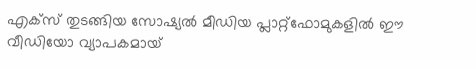എക്സ് തുടങ്ങിയ സോഷ്യൽ മീഡിയ പ്ലാറ്റ്‌ഫോമുകളിൽ ഈ വീഡിയോ വ്യാപകമായ്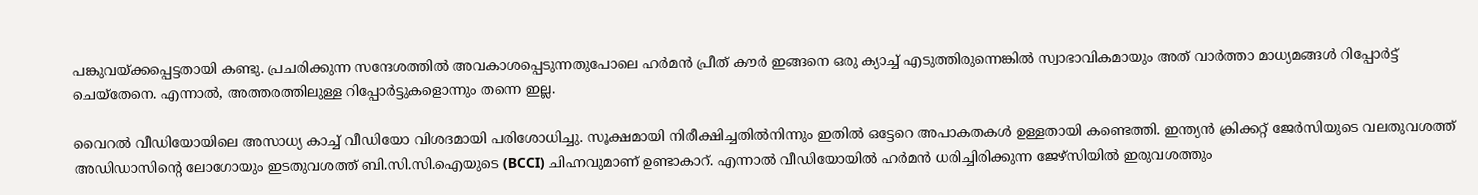പങ്കുവയ്ക്കപ്പെട്ടതായി കണ്ടു. പ്രചരിക്കുന്ന സന്ദേശത്തിൽ അവകാശപ്പെടുന്നതുപോലെ ഹർമൻ പ്രീത് കൗർ ഇങ്ങനെ ഒരു ക്യാച്ച് എടുത്തിരുന്നെങ്കിൽ സ്വാഭാവികമായും അത് വാർത്താ മാധ്യമങ്ങൾ റിപ്പോർട്ട് ചെയ്തേനെ. എന്നാൽ, അത്തരത്തിലുള്ള റിപ്പോർട്ടുകളൊന്നും തന്നെ ഇല്ല.

വൈറൽ വീഡിയോയിലെ അസാധ്യ കാച്ച് വീഡിയോ വിശദമായി പരിശോധിച്ചു. സൂക്ഷമായി നിരീക്ഷിച്ചതിൽനിന്നും ഇതിൽ ഒട്ടേറെ അപാകതകൾ ഉള്ളതായി കണ്ടെത്തി. ഇന്ത്യൻ ക്രിക്കറ്റ് ജേർസിയുടെ വലതുവശത്ത് അഡിഡാസിന്‍റെ ലോഗോയും ഇടതുവശത്ത് ബി.സി.സി.ഐയുടെ (BCCI) ചിഹ്നവുമാണ് ഉണ്ടാകാറ്. എന്നാൽ വീഡിയോയിൽ ഹർമൻ ധരിച്ചിരിക്കുന്ന ജേഴ്‌സിയിൽ ഇരുവശത്തും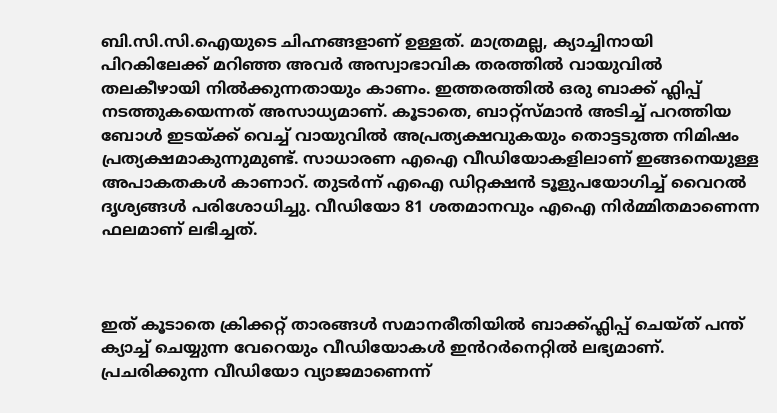ബി.സി.സി.ഐയുടെ ചിഹ്നങ്ങളാണ് ഉള്ളത്. മാത്രമല്ല, ക്യാച്ചിനായി പിറകിലേക്ക് മറിഞ്ഞ അവർ അസ്വാഭാവിക തരത്തിൽ വായുവിൽ തലകീഴായി നിൽക്കുന്നതായും കാണം. ഇത്തരത്തിൽ ഒരു ബാക്ക് ഫ്ലിപ്പ് നടത്തുകയെന്നത് അസാധ്യമാണ്. കൂടാതെ, ബാറ്റ്സ്മാൻ‌ അടിച്ച് പറത്തിയ ബോൾ ഇടയ്ക്ക് വെച്ച് വായുവിൽ അപ്രത്യക്ഷവുകയും തൊട്ടടുത്ത നിമിഷം പ്രത്യക്ഷമാകുന്നുമുണ്ട്. സാധാരണ എഐ വീഡിയോകളിലാണ് ഇങ്ങനെയുള്ള അപാകതകൾ കാണാറ്. തുടർന്ന് എഐ ഡിറ്റക്ഷൻ ടൂളുപയോഗിച്ച് വൈറൽ ദൃശ്യങ്ങൾ പരിശോധിച്ചു. വീഡിയോ 81 ശതമാനവും എഐ നിർമ്മിതമാണെന്ന ഫലമാണ് ലഭിച്ചത്.



ഇത് കൂടാതെ ക്രിക്കറ്റ് താരങ്ങൾ സമാനരീതിയിൽ ബാക്ക്ഫ്ലിപ്പ് ചെയ്ത് പന്ത് ക്യാച്ച് ചെയ്യുന്ന വേറെയും വീഡിയോകൾ ഇൻറർനെറ്റിൽ ലഭ്യമാണ്. പ്രചരിക്കുന്ന വീഡിയോ വ്യാജമാണെന്ന്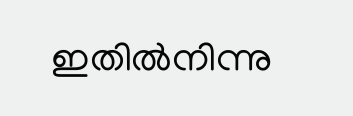ഇതിൽനിന്നു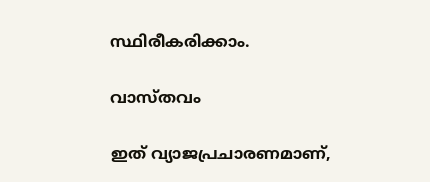സ്ഥിരീകരിക്കാം.

വാസ്തവം

ഇത് വ്യാജപ്രചാരണമാണ്,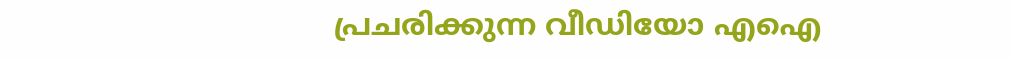പ്രചരിക്കുന്ന വീഡിയോ എഐ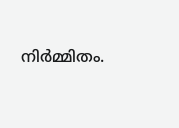നിർമ്മിതം.